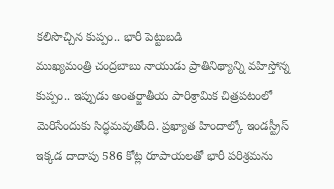కలిసొచ్చిన కుప్పం.. భారీ పెట్టుబడి
ముఖ్యమంత్రి చంద్రబాబు నాయుడు ప్రాతినిథ్యాన్ని వహిస్తోన్న కుప్పం.. ఇప్పుడు అంతర్జాతీయ పారిశ్రామిక చిత్రపటంలో మెరిసేందుకు సిద్ధమవుతోంది. ప్రఖ్యాత హిందాల్కో ఇండస్ట్రీస్ ఇక్కడ దాదాపు 586 కోట్ల రూపాయలతో భారీ పరిశ్రమను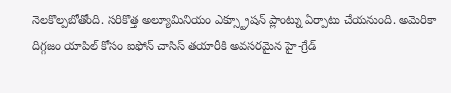నెలకొల్పబోతోంది. సరికొత్త అల్యూమినియం ఎక్స్ట్రూషన్ ప్లాంట్ను ఏర్పాటు చేయనుంది. అమెరికా దిగ్గజం యాపిల్ కోసం ఐఫోన్ చాసిస్ తయారీకి అవసరమైన హై-గ్రేడ్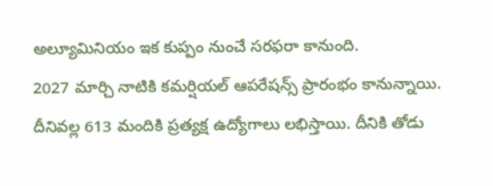అల్యూమినియం ఇక కుప్పం నుంచే సరఫరా కానుంది.
2027 మార్చి నాటికి కమర్షియల్ ఆపరేషన్స్ ప్రారంభం కానున్నాయి. దీనివల్ల 613 మందికి ప్రత్యక్ష ఉద్యోగాలు లభిస్తాయి. దీనికి తోడు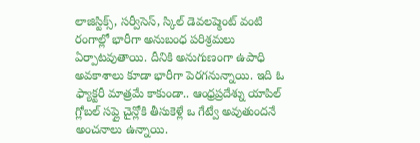లాజిస్టిక్స్, సర్వీసెస్, స్కిల్ డెవలప్మెంట్ వంటి రంగాల్లో భారీగా అనుబంధ పరిశ్రమలు ఏర్పాటవుతాయి. దీనికి అనుగుణంగా ఉపాధి అవకాశాలు కూడా భారీగా పెరగనున్నాయి. ఇది ఓ ఫ్యాక్టరీ మాత్రమే కాకుండా.. ఆంధ్రప్రదేశ్ను యాపిల్ గ్లోబల్ సప్లై చైన్లోకి తీసుకెళ్లే ఒ గేట్వే అవుతుందనే అంచనాలు ఉన్నాయి.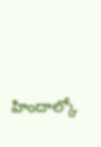హిందాల్కో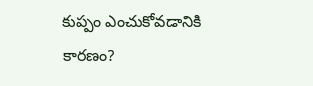కుప్పం ఎంచుకోవడానికి కారణం?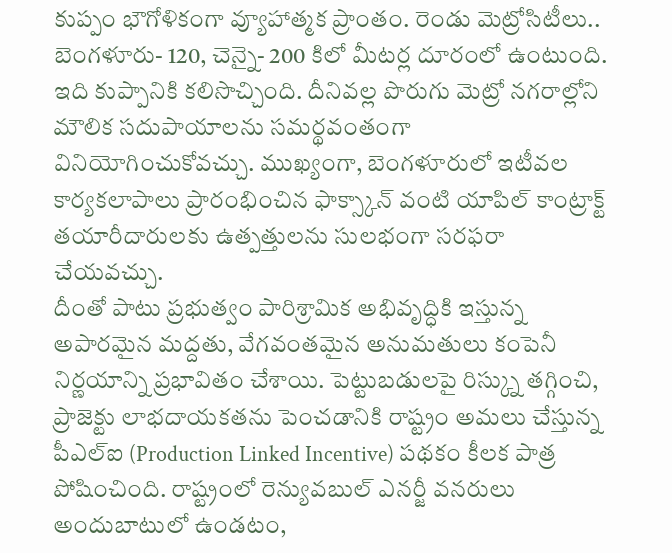కుప్పం భౌగోళికంగా వ్యూహాత్మక ప్రాంతం. రెండు మెట్రోసిటీలు.. బెంగళూరు- 120, చెన్నై- 200 కిలో మీటర్ల దూరంలో ఉంటుంది. ఇది కుప్పానికి కలిసొచ్చింది. దీనివల్ల పొరుగు మెట్రో నగరాల్లోని మౌలిక సదుపాయాలను సమర్థవంతంగా వినియోగించుకోవచ్చు. ముఖ్యంగా, బెంగళూరులో ఇటీవల కార్యకలాపాలు ప్రారంభించిన ఫాక్స్కాన్ వంటి యాపిల్ కాంట్రాక్ట్ తయారీదారులకు ఉత్పత్తులను సులభంగా సరఫరా చేయవచ్చు.
దీంతో పాటు ప్రభుత్వం పారిశ్రామిక అభివృద్ధికి ఇస్తున్న అపారమైన మద్దతు, వేగవంతమైన అనుమతులు కంపెనీ నిర్ణయాన్ని ప్రభావితం చేశాయి. పెట్టుబడులపై రిస్క్ను తగ్గించి, ప్రాజెక్టు లాభదాయకతను పెంచడానికి రాష్ట్రం అమలు చేస్తున్న పీఎల్ఐ (Production Linked Incentive) పథకం కీలక పాత్ర పోషించింది. రాష్ట్రంలో రెన్యువబుల్ ఎనర్జీ వనరులు అందుబాటులో ఉండటం,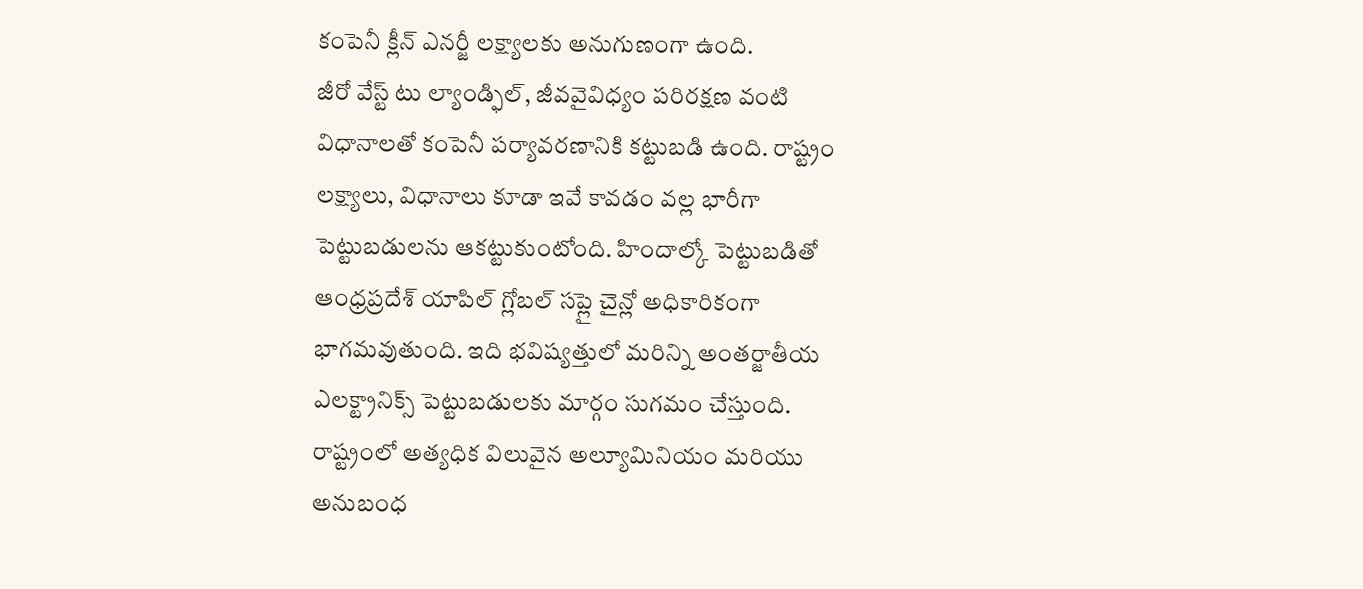కంపెనీ క్లీన్ ఎనర్జీ లక్ష్యాలకు అనుగుణంగా ఉంది.
జీరో వేస్ట్ టు ల్యాండ్ఫిల్, జీవవైవిధ్యం పరిరక్షణ వంటి విధానాలతో కంపెనీ పర్యావరణానికి కట్టుబడి ఉంది. రాష్ట్రం లక్ష్యాలు, విధానాలు కూడా ఇవే కావడం వల్ల భారీగా పెట్టుబడులను ఆకట్టుకుంటోంది. హిందాల్కో పెట్టుబడితో ఆంధ్రప్రదేశ్ యాపిల్ గ్లోబల్ సప్లై చైన్లో అధికారికంగా భాగమవుతుంది. ఇది భవిష్యత్తులో మరిన్ని అంతర్జాతీయ ఎలక్ట్రానిక్స్ పెట్టుబడులకు మార్గం సుగమం చేస్తుంది. రాష్ట్రంలో అత్యధిక విలువైన అల్యూమినియం మరియు అనుబంధ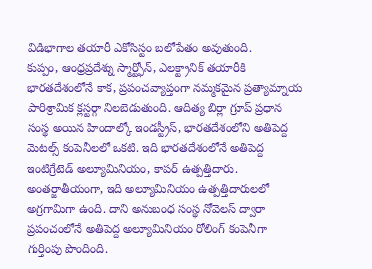విడిభాగాల తయారీ ఎకోసిస్టం బలోపేతం అవుతుంది.
కుప్పం, ఆంధ్రప్రదేశ్ను స్మార్ట్ఫోన్, ఎలక్ట్రానిక్ తయారీకి భారతదేశంలోనే కాక, ప్రపంచవ్యాప్తంగా నమ్మకమైన ప్రత్యామ్నాయ పారిశ్రామిక క్లస్టర్గా నిలబెడుతుంది. ఆదిత్య బిర్లా గ్రూప్ ప్రధాన సంస్థ అయిన హిందాల్కో ఇండస్ట్రీస్, భారతదేశంలోని అతిపెద్ద మెటల్స్ కంపెనీలలో ఒకటి. ఇది భారతదేశంలోనే అతిపెద్ద ఇంటిగ్రేటెడ్ అల్యూమినియం, కాపర్ ఉత్పత్తిదారు. అంతర్జాతీయంగా, ఇది అల్యూమినియం ఉత్పత్తిదారులలో అగ్రగామిగా ఉంది. దాని అనుబంధ సంస్థ నోవెలస్ ద్వారా ప్రపంచంలోనే అతిపెద్ద అల్యూమినియం రోలింగ్ కంపెనీగా గుర్తింపు పొందింది.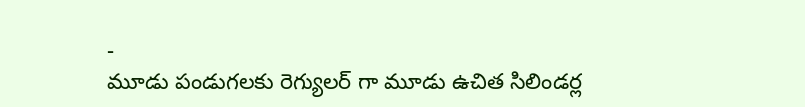-
మూడు పండుగలకు రెగ్యులర్ గా మూడు ఉచిత సిలిండర్ల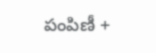పంపిణీ +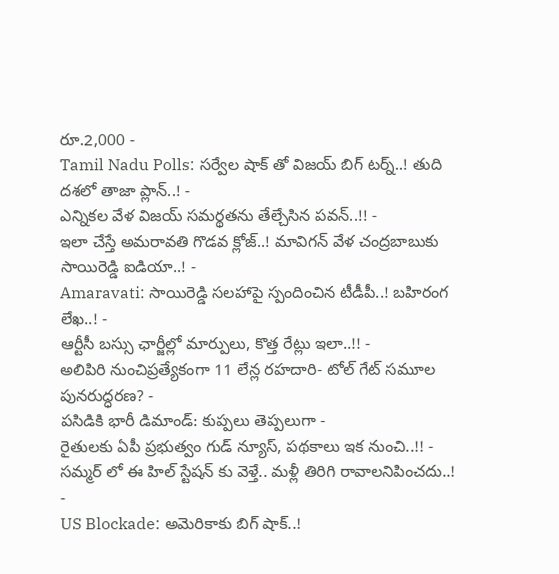రూ.2,000 -
Tamil Nadu Polls: సర్వేల షాక్ తో విజయ్ బిగ్ టర్న్..! తుది దశలో తాజా ప్లాన్..! -
ఎన్నికల వేళ విజయ్ సమర్థతను తేల్చేసిన పవన్..!! -
ఇలా చేస్తే అమరావతి గొడవ క్లోజ్..! మావిగన్ వేళ చంద్రబాబుకు సాయిరెడ్డి ఐడియా..! -
Amaravati: సాయిరెడ్డి సలహాపై స్పందించిన టీడీపీ..! బహిరంగ లేఖ..! -
ఆర్టీసీ బస్సు ఛార్జీల్లో మార్పులు, కొత్త రేట్లు ఇలా..!! -
అలిపిరి నుంచిప్రత్యేకంగా 11 లేన్ల రహదారి- టోల్ గేట్ సమూల పునరుద్ధరణ? -
పసిడికి భారీ డిమాండ్: కుప్పలు తెప్పలుగా -
రైతులకు ఏపీ ప్రభుత్వం గుడ్ న్యూస్, పథకాలు ఇక నుంచి..!! -
సమ్మర్ లో ఈ హిల్ స్టేషన్ కు వెళ్తే.. మళ్లీ తిరిగి రావాలనిపించదు..! -
US Blockade: అమెరికాకు బిగ్ షాక్..!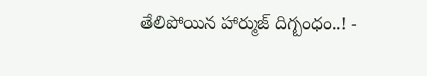తేలిపోయిన హార్ముజ్ దిగ్బంధం..! -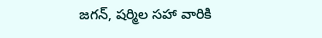జగన్, షర్మిల సహా వారికి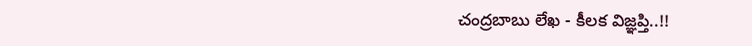చంద్రబాబు లేఖ - కీలక విజ్ఞప్తి..!!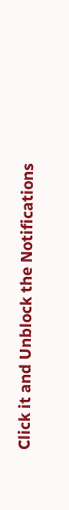Click it and Unblock the Notifications